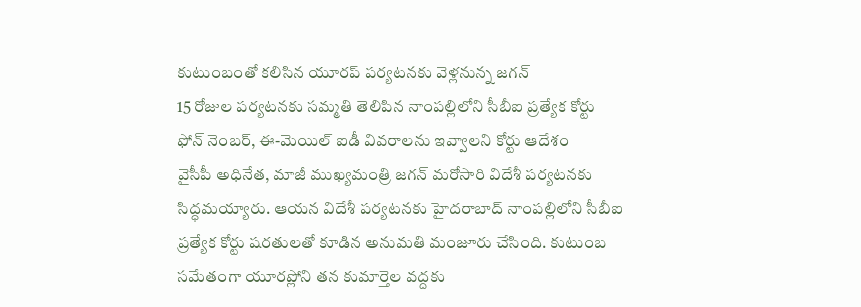కుటుంబంతో కలిసిన యూరప్ పర్యటనకు వెళ్లనున్న జగన్
15 రోజుల పర్యటనకు సమ్మతి తెలిపిన నాంపల్లిలోని సీబీఐ ప్రత్యేక కోర్టు
ఫోన్ నెంబర్, ఈ-మెయిల్ ఐడీ వివరాలను ఇవ్వాలని కోర్టు ఆదేశం
వైసీపీ అధినేత, మాజీ ముఖ్యమంత్రి జగన్ మరోసారి విదేశీ పర్యటనకు సిద్ధమయ్యారు. ఆయన విదేశీ పర్యటనకు హైదరాబాద్ నాంపల్లిలోని సీబీఐ ప్రత్యేక కోర్టు షరతులతో కూడిన అనుమతి మంజూరు చేసింది. కుటుంబ సమేతంగా యూరప్లోని తన కుమార్తెల వద్దకు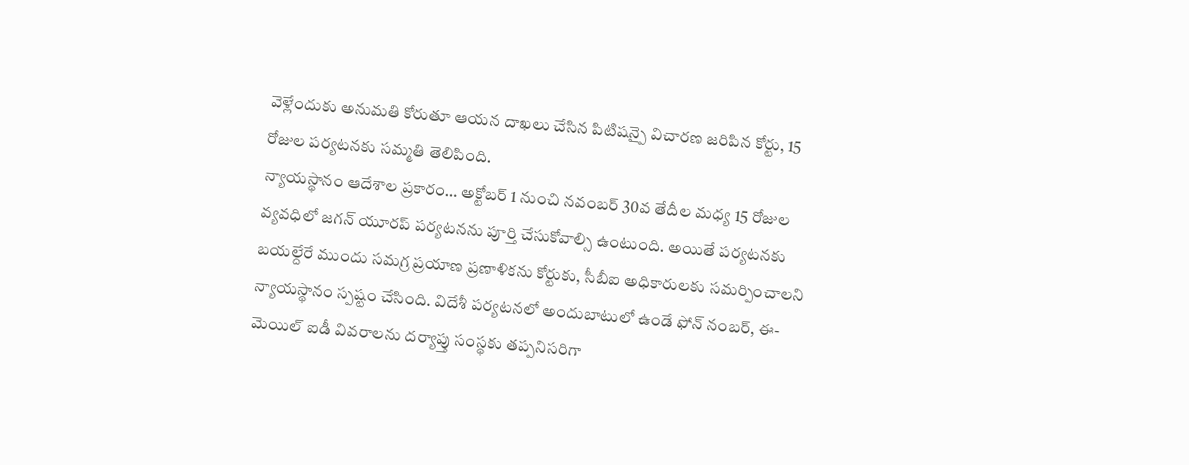వెళ్లేందుకు అనుమతి కోరుతూ ఆయన దాఖలు చేసిన పిటిషన్పై విచారణ జరిపిన కోర్టు, 15 రోజుల పర్యటనకు సమ్మతి తెలిపింది.
న్యాయస్థానం ఆదేశాల ప్రకారం… అక్టోబర్ 1 నుంచి నవంబర్ 30వ తేదీల మధ్య 15 రోజుల వ్యవధిలో జగన్ యూరప్ పర్యటనను పూర్తి చేసుకోవాల్సి ఉంటుంది. అయితే పర్యటనకు బయల్దేరే ముందు సమగ్ర ప్రయాణ ప్రణాళికను కోర్టుకు, సీబీఐ అధికారులకు సమర్పించాలని న్యాయస్థానం స్పష్టం చేసింది. విదేశీ పర్యటనలో అందుబాటులో ఉండే ఫోన్ నంబర్, ఈ-మెయిల్ ఐడీ వివరాలను దర్యాప్తు సంస్థకు తప్పనిసరిగా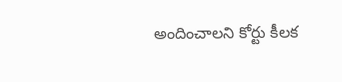అందించాలని కోర్టు కీలక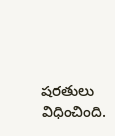షరతులు విధించింది.